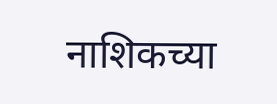नाशिकच्या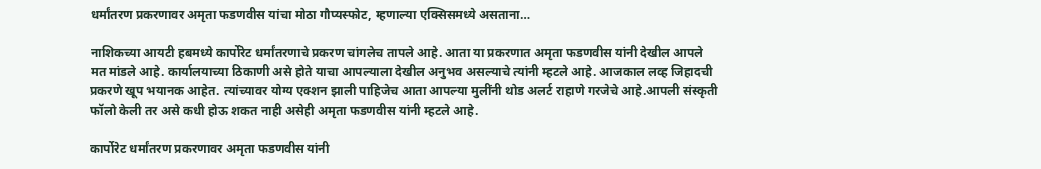धर्मांतरण प्रकरणावर अमृता फडणवीस यांचा मोठा गौप्यस्फोट, म्हणाल्या एक्सिसमध्ये असताना…

नाशिकच्या आयटी हबमध्ये कार्पोरेट धर्मांतरणाचे प्रकरण चांगलेच तापले आहे. आता या प्रकरणात अमृता फडणवीस यांनी देखील आपले मत मांडले आहे. कार्यालयाच्या ठिकाणी असे होते याचा आपल्याला देखील अनुभव असल्याचे त्यांनी म्हटले आहे. आजकाल लव्ह जिहादची प्रकरणे खूप भयानक आहेत. त्यांच्यावर योग्य एक्शन झाली पाहिजेच आता आपल्या मुलींनी थोड अलर्ट राहाणे गरजेचे आहे.आपली संस्कृती फॉलो केली तर असे कधी होऊ शकत नाही असेही अमृता फडणवीस यांनी म्हटले आहे.

कार्पोरेट धर्मांतरण प्रकरणावर अमृता फडणवीस यांनी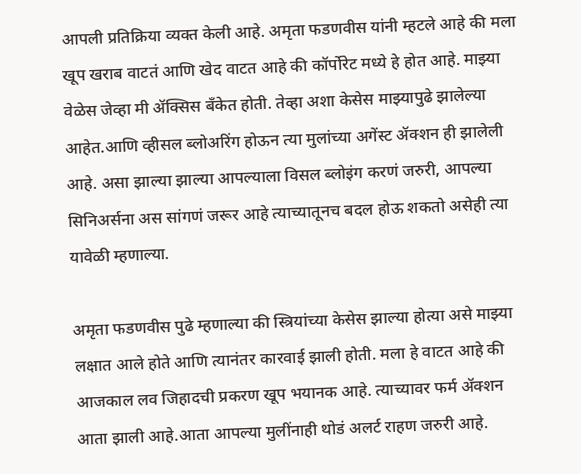आपली प्रतिक्रिया व्यक्त केली आहे. अमृता फडणवीस यांनी म्हटले आहे की मला खूप खराब वाटतं आणि खेद वाटत आहे की कॉर्पोरेट मध्ये हे होत आहे. माझ्या वेळेस जेव्हा मी ॲक्सिस बँकेत होती. तेव्हा अशा केसेस माझ्यापुढे झालेल्या आहेत.आणि व्हीसल ब्लोअरिंग होऊन त्या मुलांच्या अगेंस्ट ॲक्शन ही झालेली आहे. असा झाल्या झाल्या आपल्याला विसल ब्लोइंग करणं जरुरी, आपल्या सिनिअर्सना अस सांगणं जरूर आहे त्याच्यातूनच बदल होऊ शकतो असेही त्या यावेळी म्हणाल्या.

अमृता फडणवीस पुढे म्हणाल्या की स्त्रियांच्या केसेस झाल्या होत्या असे माझ्या लक्षात आले होते आणि त्यानंतर कारवाई झाली होती. मला हे वाटत आहे की आजकाल लव जिहादची प्रकरण खूप भयानक आहे. त्याच्यावर फर्म ॲक्शन आता झाली आहे.आता आपल्या मुलींनाही थोडं अलर्ट राहण जरुरी आहे.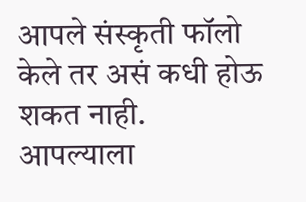आपले संस्कृती फॉलो केले तर असं कधी होऊ शकत नाही. आपल्याला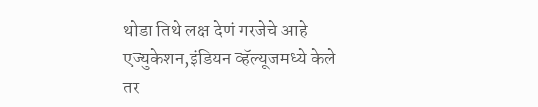थोडा तिथे लक्ष देणं गरजेचे आहे एज्युकेशन,इंडियन व्हॅल्यूजमध्ये केले तर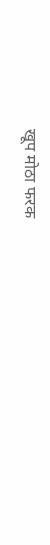खूप मोठा फरक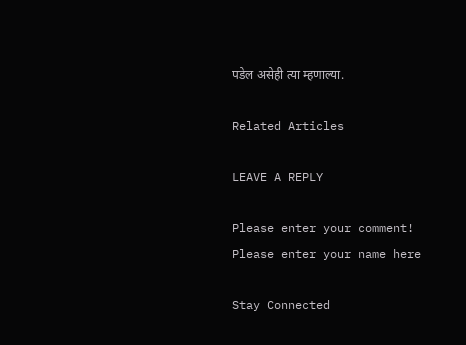पडेल असेही त्या म्हणाल्या.

Related Articles

LEAVE A REPLY

Please enter your comment!
Please enter your name here

Stay Connected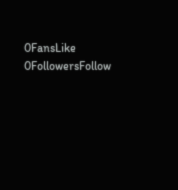0FansLike
0FollowersFollow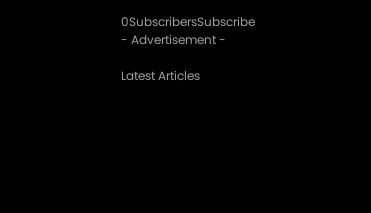0SubscribersSubscribe
- Advertisement -

Latest Articles